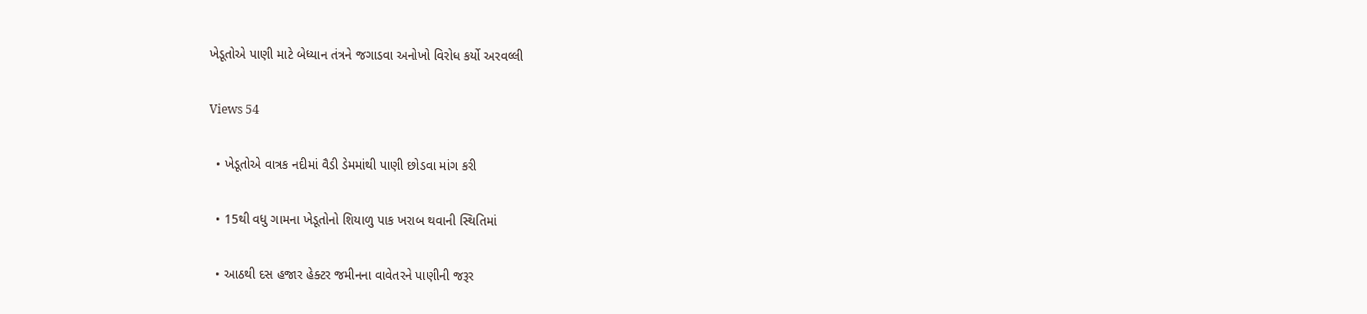ખેડૂતોએ પાણી માટે બેધ્યાન તંત્રને જગાડવા અનોખો વિરોધ કર્યો અરવલ્લી

Views 54

  • ખેડૂતોએ વાત્રક નદીમાં વૈડી ડેમમાંથી પાણી છોડવા માંગ કરી

  • 15થી વધુ ગામના ખેડૂતોનો શિયાળુ પાક ખરાબ થવાની સ્થિતિમાં

  • આઠથી દસ હજાર હેક્ટર જમીનના વાવેતરને પાણીની જરૂર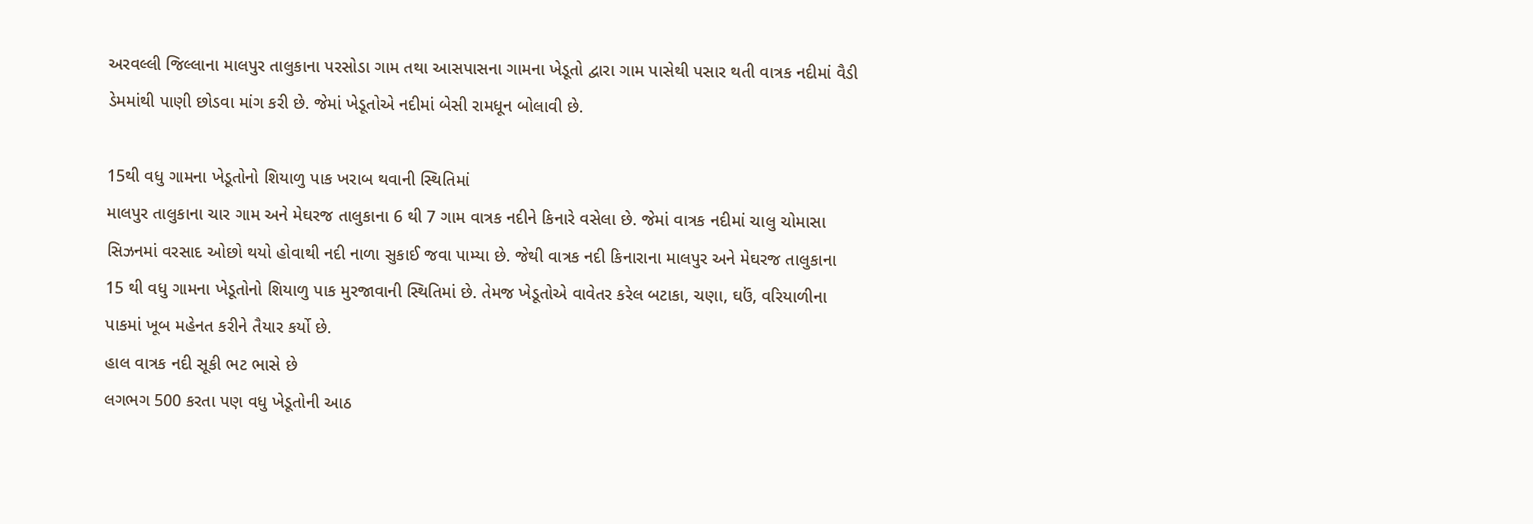અરવલ્લી જિલ્લાના માલપુર તાલુકાના પરસોડા ગામ તથા આસપાસના ગામના ખેડૂતો દ્વારા ગામ પાસેથી પસાર થતી વાત્રક નદીમાં વૈડી ડેમમાંથી પાણી છોડવા માંગ કરી છે. જેમાં ખેડૂતોએ નદીમાં બેસી રામધૂન બોલાવી છે.

15થી વધુ ગામના ખેડૂતોનો શિયાળુ પાક ખરાબ થવાની સ્થિતિમાં
માલપુર તાલુકાના ચાર ગામ અને મેઘરજ તાલુકાના 6 થી 7 ગામ વાત્રક નદીને કિનારે વસેલા છે. જેમાં વાત્રક નદીમાં ચાલુ ચોમાસા સિઝનમાં વરસાદ ઓછો થયો હોવાથી નદી નાળા સુકાઈ જવા પામ્યા છે. જેથી વાત્રક નદી કિનારાના માલપુર અને મેઘરજ તાલુકાના 15 થી વધુ ગામના ખેડૂતોનો શિયાળુ પાક મુરજાવાની સ્થિતિમાં છે. તેમજ ખેડૂતોએ વાવેતર કરેલ બટાકા, ચણા, ઘઉં, વરિયાળીના પાકમાં ખૂબ મહેનત કરીને તૈયાર કર્યો છે.
હાલ વાત્રક નદી સૂકી ભટ ભાસે છે
લગભગ 500 કરતા પણ વધુ ખેડૂતોની આઠ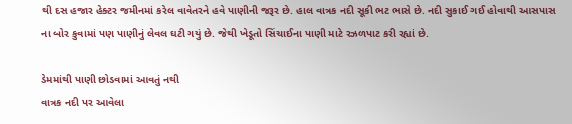થી દસ હજાર હેક્ટર જમીનમાં કરેલ વાવેતરને હવે પાણીની જરૂર છે. હાલ વાત્રક નદી સૂકી ભટ ભાસે છે. નદી સુકાઈ ગઈ હોવાથી આસપાસ ના બોર કુવામાં પણ પાણીનું લેવલ ઘટી ગયું છે. જેથી ખેડૂતો સિંચાઈના પાણી માટે રઝળપાટ કરી રહ્યાં છે.

ડેમમાંથી પાણી છોડવામાં આવતું નથી
વાત્રક નદી પર આવેલા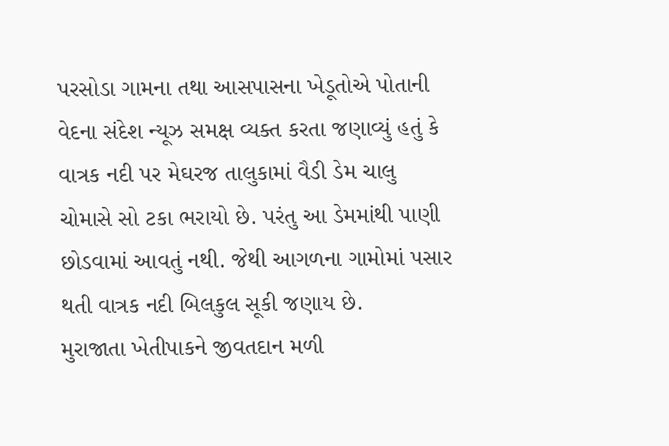પરસોડા ગામના તથા આસપાસના ખેડૂતોએ પોતાની વેદના સંદેશ ન્યૂઝ સમક્ષ વ્યક્ત કરતા જણાવ્યું હતું કે વાત્રક નદી પર મેઘરજ તાલુકામાં વૈડી ડેમ ચાલુ ચોમાસે સો ટકા ભરાયો છે. પરંતુ આ ડેમમાંથી પાણી છોડવામાં આવતું નથી. જેથી આગળના ગામોમાં પસાર થતી વાત્રક નદી બિલકુલ સૂકી જણાય છે.
મુરાજાતા ખેતીપાકને જીવતદાન મળી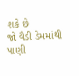શકે છે
જો વૈડી ડેમમાંથી પાણી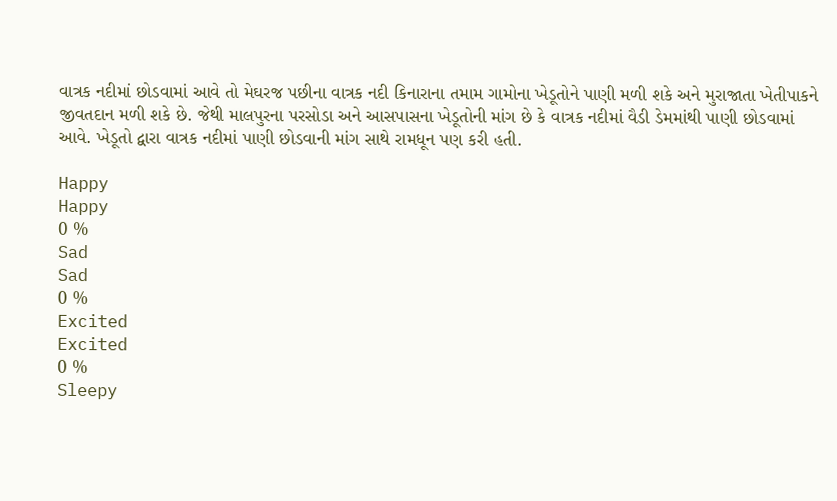વાત્રક નદીમાં છોડવામાં આવે તો મેઘરજ પછીના વાત્રક નદી કિનારાના તમામ ગામોના ખેડૂતોને પાણી મળી શકે અને મુરાજાતા ખેતીપાકને જીવતદાન મળી શકે છે. જેથી માલપુરના પરસોડા અને આસપાસના ખેડૂતોની માંગ છે કે વાત્રક નદીમાં વૈડી ડેમમાંથી પાણી છોડવામાં આવે. ખેડૂતો દ્વારા વાત્રક નદીમાં પાણી છોડવાની માંગ સાથે રામધૂન પણ કરી હતી.

Happy
Happy
0 %
Sad
Sad
0 %
Excited
Excited
0 %
Sleepy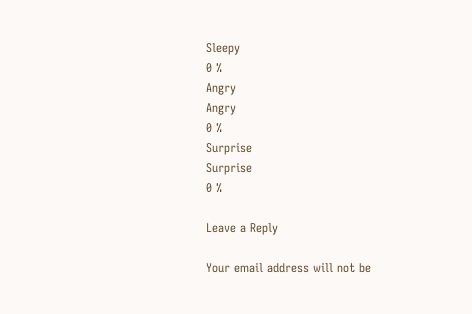Sleepy
0 %
Angry
Angry
0 %
Surprise
Surprise
0 %

Leave a Reply

Your email address will not be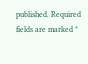published. Required fields are marked *